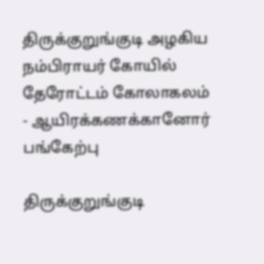திருக்குறுங்குடி அழகிய நம்பிராயர் கோயில் தேரோட்டம் கோலாகலம் - ஆயிரக்கணக்கானோர் பங்கேற்பு

திருக்குறுங்குடி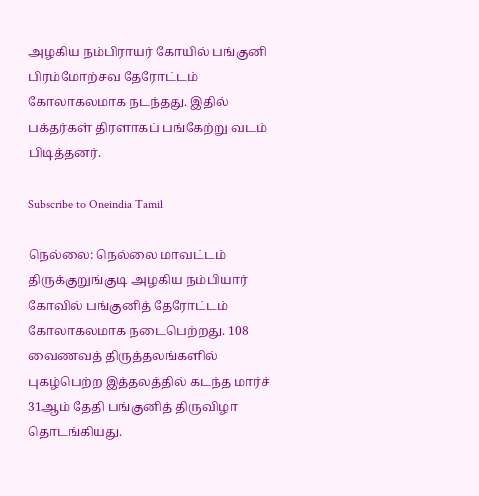அழகிய நம்பிராயர் கோயில் பங்குனி பிரம்மோற்சவ தேரோட்டம் கோலாகலமாக நடந்தது. இதில் பக்தர்கள் திரளாகப் பங்கேற்று வடம் பிடித்தனர்.

Subscribe to Oneindia Tamil

நெல்லை: நெல்லை மாவட்டம் திருக்குறுங்குடி அழகிய நம்பியார் கோவில் பங்குனித் தேரோட்டம் கோலாகலமாக நடைபெற்றது. 108 வைணவத் திருத்தலங்களில் புகழ்பெற்ற இத்தலத்தில் கடந்த மார்ச் 31ஆம் தேதி பங்குனித் திருவிழா தொடங்கியது.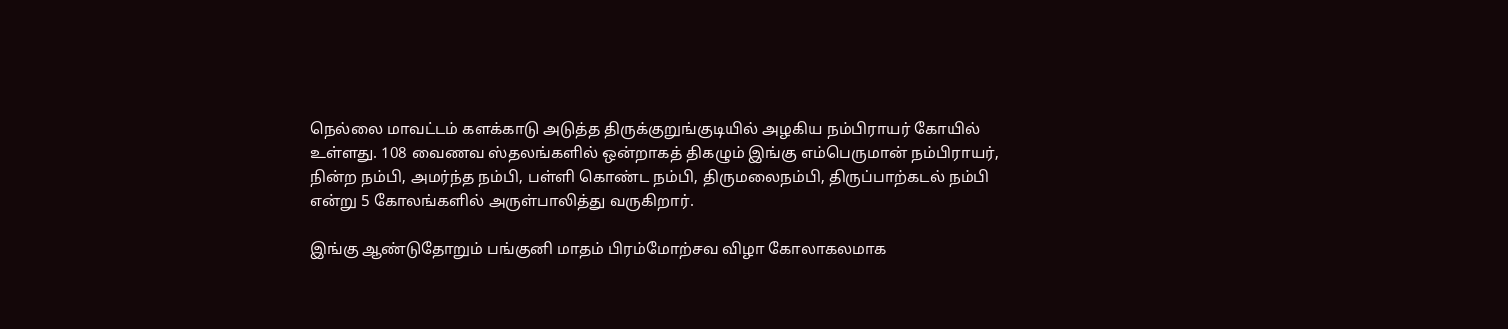நெல்லை மாவட்டம் களக்காடு அடுத்த திருக்குறுங்குடியில் அழகிய நம்பிராயர் கோயில் உள்ளது. 108 வைணவ ஸ்தலங்களில் ஒன்றாகத் திகழும் இங்கு எம்பெருமான் நம்பிராயர், நின்ற நம்பி, அமர்ந்த நம்பி, பள்ளி கொண்ட நம்பி, திருமலைநம்பி, திருப்பாற்கடல் நம்பி என்று 5 கோலங்களில் அருள்பாலித்து வருகிறார்.

இங்கு ஆண்டுதோறும் பங்குனி மாதம் பிரம்மோற்சவ விழா கோலாகலமாக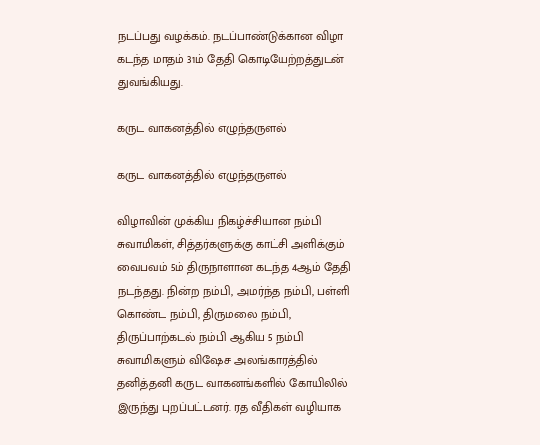நடப்பது வழக்கம். நடப்பாண்டுக்கான விழா கடந்த மாதம் 31ம் தேதி கொடியேற்றத்துடன் துவங்கியது.

கருட வாகனத்தில் எழுந்தருளல்

கருட வாகனத்தில் எழுந்தருளல்

விழாவின் முக்கிய நிகழ்ச்சியான நம்பி சுவாமிகள், சித்தர்களுக்கு காட்சி அளிக்கும் வைபவம் 5ம் திருநாளான கடந்த 4ஆம் தேதி நடந்தது. நின்ற நம்பி, அமர்ந்த நம்பி, பள்ளி கொண்ட நம்பி, திருமலை நம்பி, திருப்பாற்கடல் நம்பி ஆகிய 5 நம்பி சுவாமிகளும் விஷேச அலங்காரத்தில் தனித்தனி கருட வாகனங்களில் கோயிலில் இருந்து புறப்பட்டனர். ரத வீதிகள் வழியாக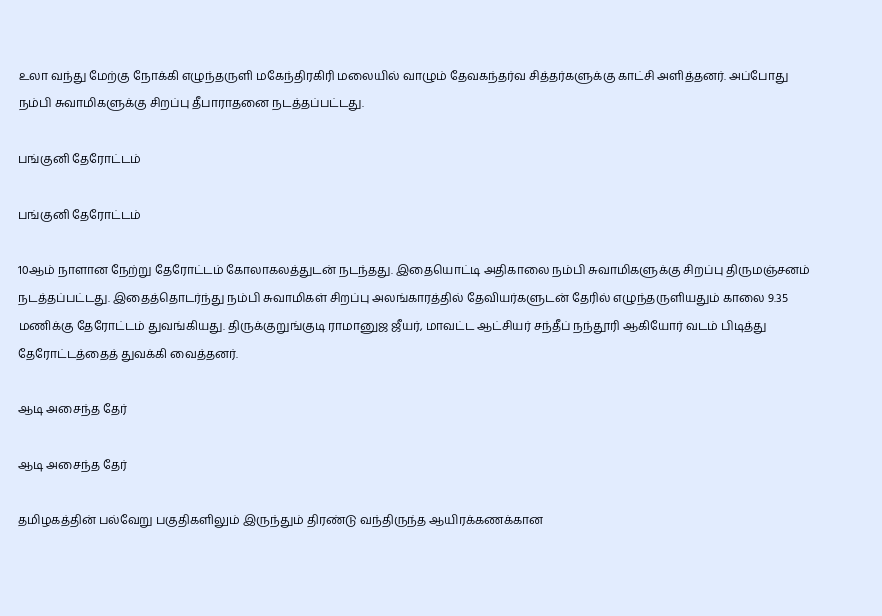உலா வந்து மேற்கு நோக்கி எழுந்தருளி மகேந்திரகிரி மலையில் வாழும் தேவகந்தர்வ சித்தர்களுக்கு காட்சி அளித்தனர். அப்போது நம்பி சுவாமிகளுக்கு சிறப்பு தீபாராதனை நடத்தப்பட்டது.

பங்குனி தேரோட்டம்

பங்குனி தேரோட்டம்

10ஆம் நாளான நேற்று தேரோட்டம் கோலாகலத்துடன் நடந்தது. இதையொட்டி அதிகாலை நம்பி சுவாமிகளுக்கு சிறப்பு திருமஞ்சனம் நடத்தப்பட்டது. இதைத்தொடர்ந்து நம்பி சுவாமிகள் சிறப்பு அலங்காரத்தில் தேவியர்களுடன் தேரில் எழுந்தருளியதும் காலை 9.35 மணிக்கு தேரோட்டம் துவங்கியது. திருக்குறுங்குடி ராமானுஜ ஜீயர், மாவட்ட ஆட்சியர் சந்தீப் நந்தூரி ஆகியோர் வடம் பிடித்து தேரோட்டத்தைத் துவக்கி வைத்தனர்.

ஆடி அசைந்த தேர்

ஆடி அசைந்த தேர்

தமிழகத்தின் பல்வேறு பகுதிகளிலும் இருந்தும் திரண்டு வந்திருந்த ஆயிரக்கணக்கான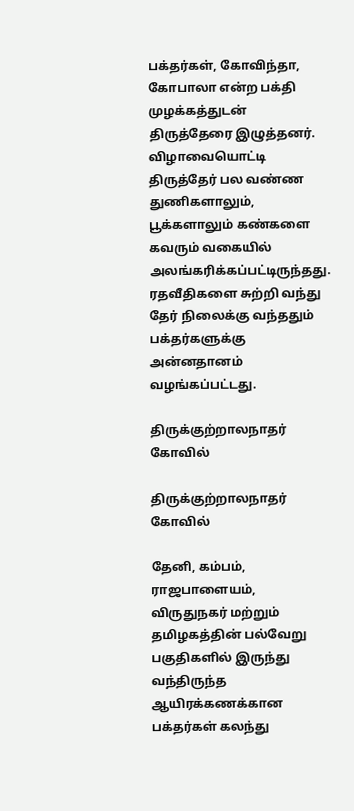பக்தர்கள், கோவிந்தா, கோபாலா என்ற பக்தி முழக்கத்துடன் திருத்தேரை இழுத்தனர். விழாவையொட்டி திருத்தேர் பல வண்ண துணிகளாலும், பூக்களாலும் கண்களை கவரும் வகையில் அலங்கரிக்கப்பட்டிருந்தது. ரதவீதிகளை சுற்றி வந்து தேர் நிலைக்கு வந்ததும் பக்தர்களுக்கு அன்னதானம் வழங்கப்பட்டது.

திருக்குற்றாலநாதர் கோவில்

திருக்குற்றாலநாதர் கோவில்

தேனி, கம்பம், ராஜபாளையம், விருதுநகர் மற்றும் தமிழகத்தின் பல்வேறு பகுதிகளில் இருந்து வந்திருந்த ஆயிரக்கணக்கான பக்தர்கள் கலந்து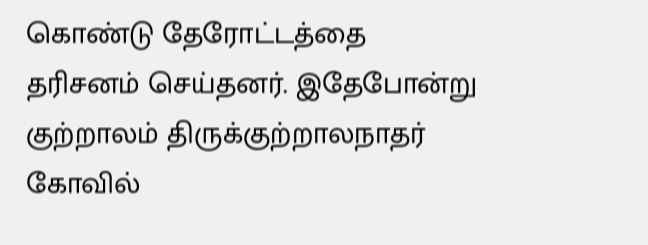கொண்டு தேரோட்டத்தை தரிசனம் செய்தனர். இதேபோன்று குற்றாலம் திருக்குற்றாலநாதர் கோவில்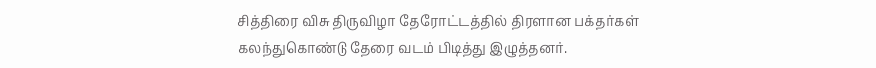சித்திரை விசு திருவிழா தேரோட்டத்தில் திரளான பக்தர்கள் கலந்துகொண்டு தேரை வடம் பிடித்து இழுத்தனர்.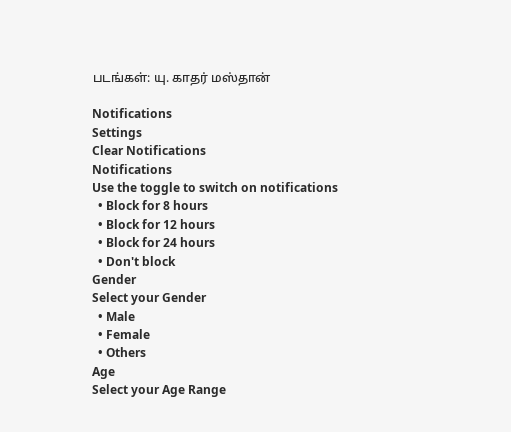படங்கள்: யு. காதர் மஸ்தான்

Notifications
Settings
Clear Notifications
Notifications
Use the toggle to switch on notifications
  • Block for 8 hours
  • Block for 12 hours
  • Block for 24 hours
  • Don't block
Gender
Select your Gender
  • Male
  • Female
  • Others
Age
Select your Age Range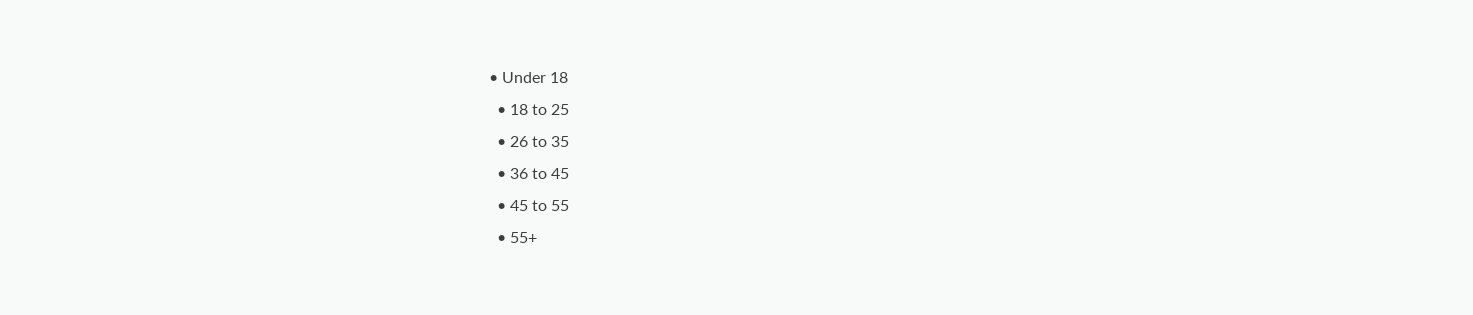• Under 18
  • 18 to 25
  • 26 to 35
  • 36 to 45
  • 45 to 55
  • 55+